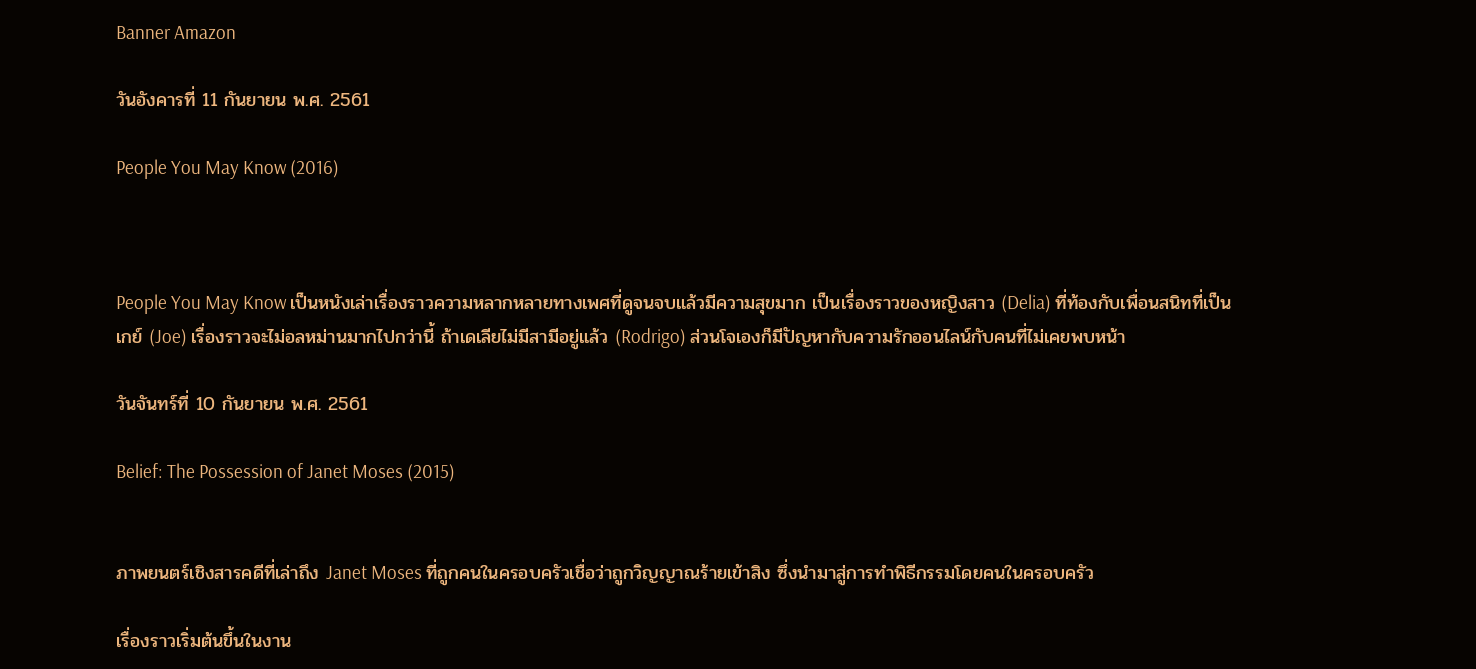Banner Amazon

วันอังคารที่ 11 กันยายน พ.ศ. 2561

People You May Know (2016)



People You May Know เป็นหนังเล่าเรื่องราวความหลากหลายทางเพศที่ดูจนจบแล้วมีความสุขมาก เป็นเรื่องราวของหญิงสาว (Delia) ที่ท้องกับเพื่อนสนิทที่เป็นเกย์ (Joe) เรื่องราวจะไม่อลหม่านมากไปกว่านี้ ถ้าเดเลียไม่มีสามีอยู่แล้ว (Rodrigo) ส่วนโจเองก็มีปัญหากับความรักออนไลน์กับคนที่ไม่เคยพบหน้า

วันจันทร์ที่ 10 กันยายน พ.ศ. 2561

Belief: The Possession of Janet Moses (2015)


ภาพยนตร์เชิงสารคดีที่เล่าถึง Janet Moses ที่ถูกคนในครอบครัวเชื่อว่าถูกวิญญาณร้ายเข้าสิง ซึ่งนำมาสู่การทำพิธีกรรมโดยคนในครอบครัว

เรื่องราวเริ่มต้นขึ้นในงาน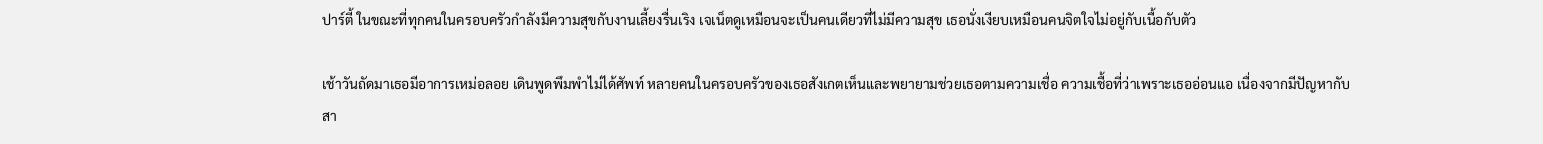ปาร์ตี้ ในขณะที่ทุกคนในครอบครัวกำลังมีความสุขกับงานเลี้ยงรื่นเริง เจเน็ตดูเหมือนจะเป็นคนเดียวที่ไม่มีความสุข เธอนั่งเงียบเหมือนคนจิตใจไม่อยู่กับเนื้อกับตัว

เช้าวันถัดมาเธอมีอาการเหม่อลอย เดินพูดพึมพำไม่ได้ศัพท์ หลายคนในครอบครัวของเธอสังเกตเห็นและพยายามช่วยเธอตามความเชื่อ ความเชื้อที่ว่าเพราะเธออ่อนแอ เนื่องจากมีปัญหากับสา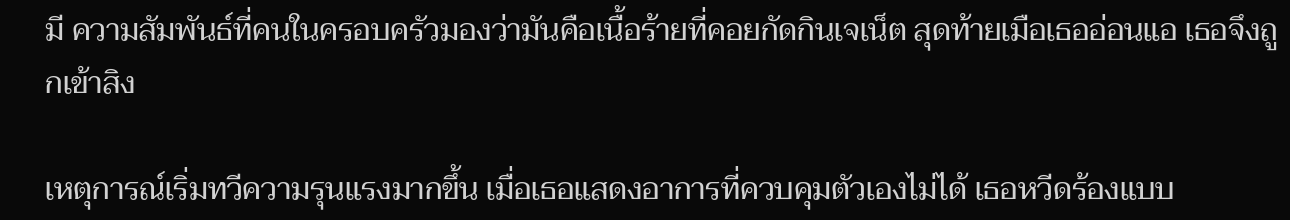มี ความสัมพันธ์ที่คนในครอบครัวมองว่ามันคือเนื้อร้ายที่คอยกัดกินเจเน็ต สุดท้ายเมือเธออ่อนแอ เธอจึงถูกเข้าสิง

เหตุการณ์เริ่มทวีความรุนแรงมากขึ้น เมื่อเธอแสดงอาการที่ควบคุมตัวเองไม่ได้ เธอหวีดร้องแบบ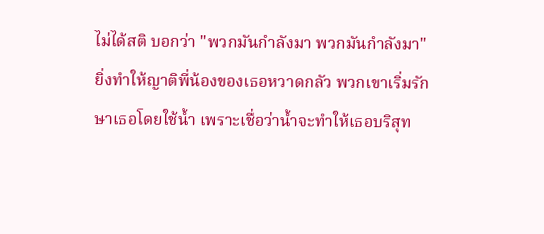ไม่ได้สติ บอกว่า "พวกมันกำลังมา พวกมันกำลังมา" ยิ่งทำให้ญาติพี่น้องของเธอหวาดกลัว พวกเขาเริ่มรักษาเธอโดยใช้น้ำ เพราะเชื่อว่าน้ำจะทำให้เธอบริสุท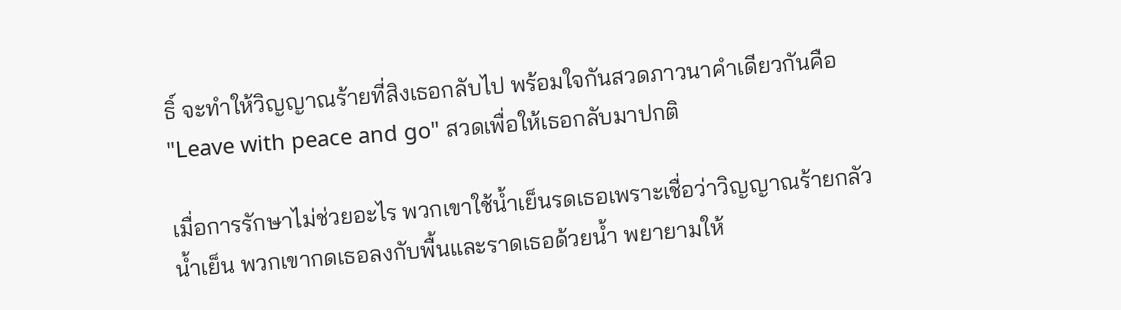ธิ์ จะทำให้วิญญาณร้ายที่สิงเธอกลับไป พร้อมใจกันสวดภาวนาคำเดียวกันคือ "Leave with peace and go" สวดเพื่อให้เธอกลับมาปกติ

เมื่อการรักษาไม่ช่วยอะไร พวกเขาใช้น้ำเย็นรดเธอเพราะเชื่อว่าวิญญาณร้ายกลัวน้ำเย็น พวกเขากดเธอลงกับพื้นและราดเธอด้วยน้ำ พยายามให้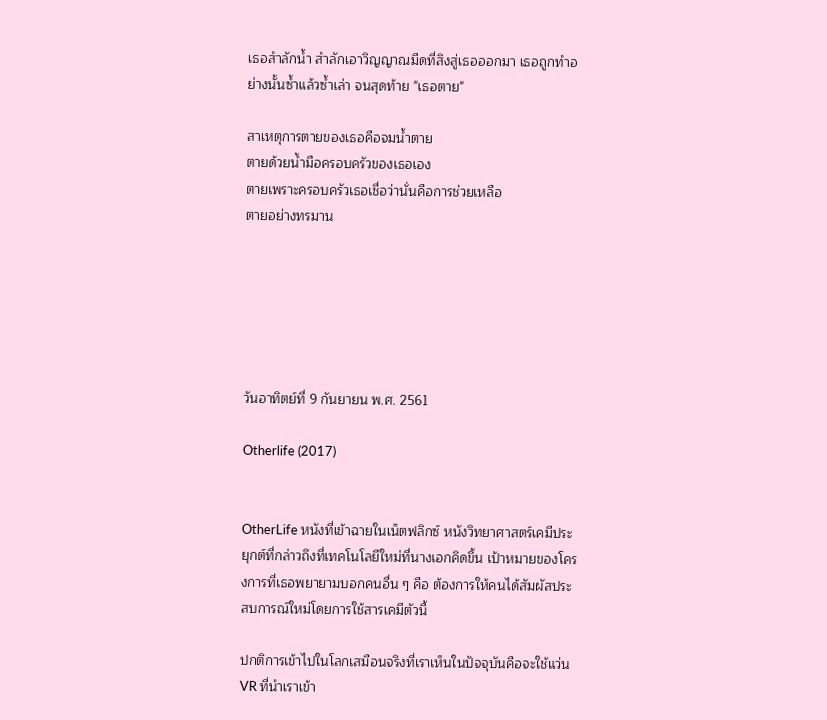เธอสำลักน้ำ สำลักเอาวิญญาณมืดที่สิงสู่เธอออกมา เธอถูกทำอย่างนั้นซ้ำแล้วซ้ำเล่า จนสุดท้าย "เธอตาย"

สาเหตุการตายของเธอคือจมน้ำตาย
ตายด้วยน้ำมือครอบครัวของเธอเอง
ตายเพราะครอบครัวเธอเชื่อว่านั่นคือการช่วยเหลือ
ตายอย่างทรมาน






วันอาทิตย์ที่ 9 กันยายน พ.ศ. 2561

Otherlife (2017)


OtherLife หนังที่เข้าฉายในเน็ตฟลิกซ์ หนังวิทยาศาสตร์เคมีประยุกต์ที่กล่าวถึงที่เทคโนโลยีใหม่ที่นางเอกคิดขึ้น เป้าหมายของโครงการที่เธอพยายามบอกคนอื่น ๆ คือ ต้องการให้คนได้สัมผัสประสบการณ์ใหม่โดยการใช้สารเคมีตัวนี้

ปกติการเข้าไปในโลกเสมือนจริงที่เราเห็นในปัจจุบันคือจะใช้แว่น VR ที่นำเราเข้า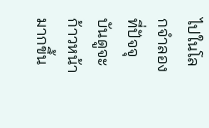ไปในโลกจำลอง ที่ปัจจุบันดูจะก้าวหน้ามากขึ้น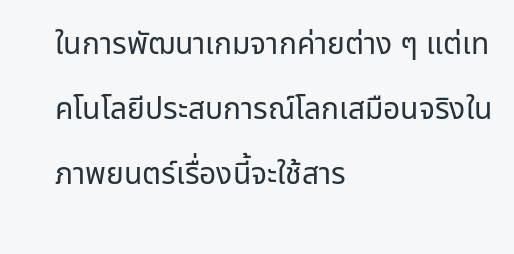ในการพัฒนาเกมจากค่ายต่าง ๆ แต่เทคโนโลยีประสบการณ์โลกเสมือนจริงในภาพยนตร์เรื่องนี้จะใช้สาร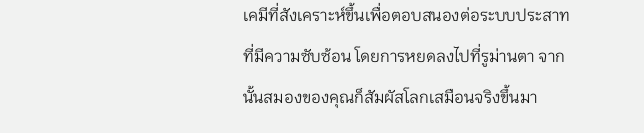เคมีที่สังเคราะห์ขึ้นเพื่อตอบสนองต่อระบบประสาทที่มีความซับซ้อน โดยการหยดลงไปที่รูม่านตา จากนั้นสมองของคุณก็สัมผัสโลกเสมือนจริงขึ้นมา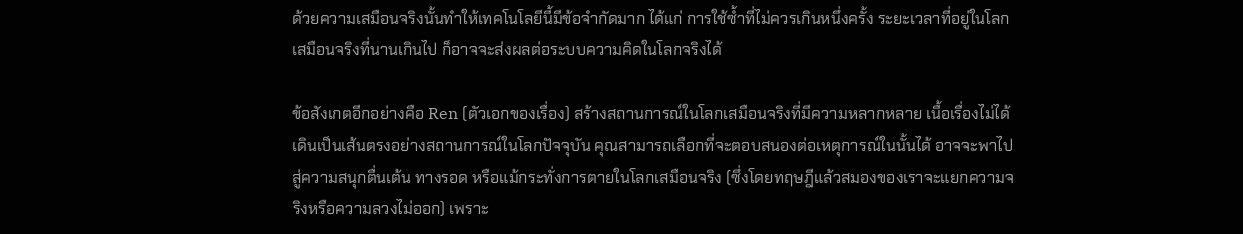ด้วยความเสมือนจริงนั้นทำให้เทคโนโลยีนี้มีข้อจำกัดมาก ได้แก่ การใช้ซ้ำที่ไม่ควรเกินหนึ่งครั้ง ระยะเวลาที่อยู่ในโลกเสมือนจริงที่นานเกินไป ก็อาจจะส่งผลต่อระบบความคิดในโลกจริงได้

ข้อสังเกตอีกอย่างคือ Ren (ตัวเอกของเรื่อง) สร้างสถานการณ์ในโลกเสมือนจริงที่มีความหลากหลาย เนื้อเรื่องไม่ได้เดินเป็นเส้นตรงอย่างสถานการณ์ในโลกปัจจุบัน คุณสามารถเลือกที่จะตอบสนองต่อเหตุการณ์ในนั้นได้ อาจจะพาไปสู่ความสนุกตื่นเต้น ทางรอด หรือแม้กระทั่งการตายในโลกเสมือนจริง (ซึ่งโดยทฤษฎีแล้วสมองของเราจะแยกความจริงหรือความลวงไม่ออก) เพราะ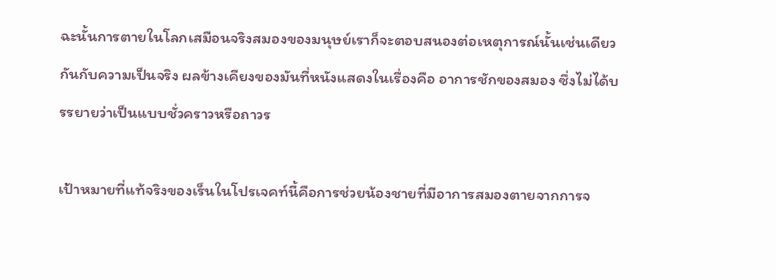ฉะนั้นการตายในโลกเสมือนจริงสมองของมนุษย์เราก็จะตอบสนองต่อเหตุการณ์นั้นเช่นเดียวกันกับความเป็นจริง ผลข้างเคียงของมันที่หนังแสดงในเรื่องคือ อาการชักของสมอง ซึ่งไม่ได้บรรยายว่าเป็นแบบชั่วคราวหรือถาวร

เป้าหมายที่แท้จริงของเร็นในโปรเจคท์นี้คือการช่วยน้องชายที่มีอาการสมองตายจากการจ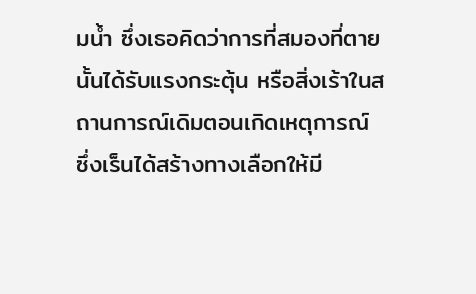มน้ำ ซึ่งเธอคิดว่าการที่สมองที่ตายนั้นได้รับแรงกระตุ้น หรือสิ่งเร้าในสถานการณ์เดิมตอนเกิดเหตุการณ์ ซึ่งเร็นได้สร้างทางเลือกให้มี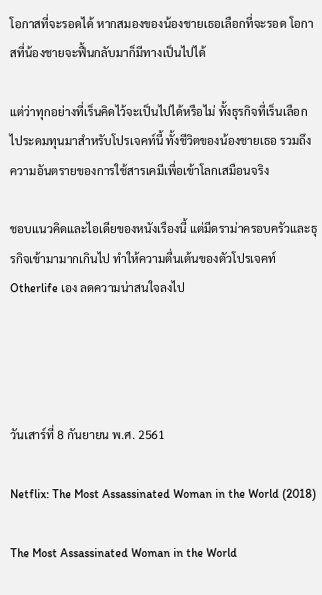โอกาสที่จะรอดได้ หากสมองของน้องชายเธอเลือกที่จะรอด โอกาสที่น้องชายจะฟื้นกลับมาก็มีทางเป็นไปได้

แต่ว่าทุกอย่างที่เร็นคิดไว้จะเป็นไปได้หรือไม่ ทั้งธุรกิจที่เร็นเลือกไประดมทุนมาสำหรับโปรเจคท์นี้ ทั้งชีวิตของน้องชายเธอ รวมถึงความอันตรายของการใช้สารเคมีเพื่อเข้าโลกเสมือนจริง

ชอบแนวคิดและไอเดียของหนังเรืองนี้ แต่มีดราม่าครอบครัวและธุรกิจเข้ามามากเกินไป ทำให้ความตื่นเต้นของตัวโปรเจคท์ Otherlife เอง ลดความน่าสนใจลงไป




วันเสาร์ที่ 8 กันยายน พ.ศ. 2561

Netflix: The Most Assassinated Woman in the World (2018)

The Most Assassinated Woman in the World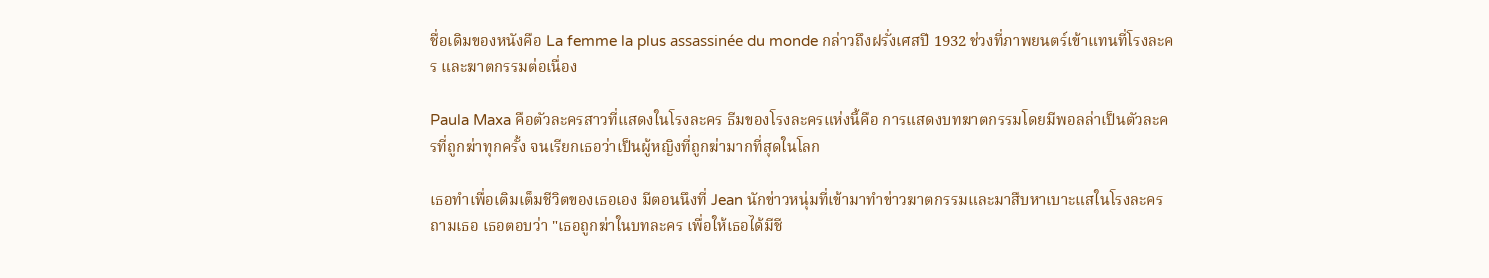ชื่อเดิมของหนังคือ La femme la plus assassinée du monde กล่าวถึงฝรั่งเศสปี 1932 ช่วงที่ภาพยนตร์เข้าแทนที่โรงละคร และฆาตกรรมต่อเนื่อง

Paula Maxa คือตัวละครสาวที่แสดงในโรงละคร ธีมของโรงละครแห่งนี้คือ การแสดงบทฆาตกรรมโดยมีพอลล่าเป็นตัวละครที่ถูกฆ่าทุกครั้ง จนเรียกเธอว่าเป็นผู้หญิงที่ถูกฆ่ามากที่สุดในโลก

เธอทำเพื่อเติมเต็มชีวิตของเธอเอง มีตอนนึงที่ Jean นักข่าวหนุ่มที่เข้ามาทำข่าวฆาตกรรมและมาสืบหาเบาะแสในโรงละคร ถามเธอ เธอตอบว่า "เธอถูกฆ่าในบทละคร เพื่อให้เธอได้มีชี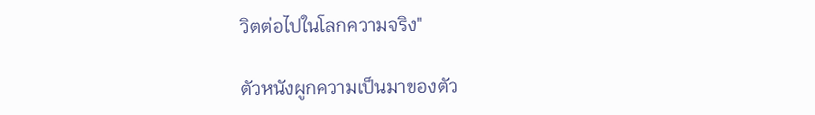วิตต่อไปในโลกความจริง"

ตัวหนังผูกความเป็นมาของตัว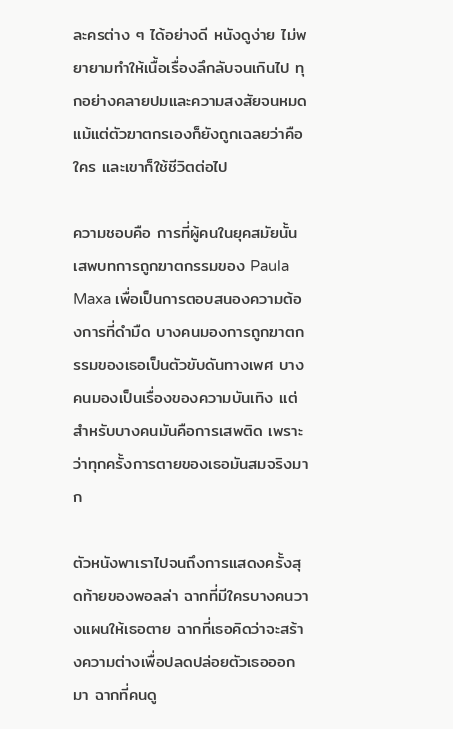ละครต่าง ๆ ได้อย่างดี หนังดูง่าย ไม่พยายามทำให้เนื้อเรื่องลึกลับจนเกินไป ทุกอย่างคลายปมและความสงสัยจนหมด แม้แต่ตัวฆาตกรเองก็ยังถูกเฉลยว่าคือใคร และเขาก็ใช้ชีวิตต่อไป

ความชอบคือ การที่ผู้คนในยุคสมัยนั้นเสพบทการถูกฆาตกรรมของ Paula Maxa เพื่อเป็นการตอบสนองความต้องการที่ดำมืด บางคนมองการถูกฆาตกรรมของเธอเป็นตัวขับดันทางเพศ บางคนมองเป็นเรื่องของความบันเทิง แต่สำหรับบางคนมันคือการเสพติด เพราะว่าทุกครั้งการตายของเธอมันสมจริงมาก

ตัวหนังพาเราไปจนถึงการแสดงครั้งสุดท้ายของพอลล่า ฉากที่มีใครบางคนวางแผนให้เธอตาย ฉากที่เธอคิดว่าจะสร้างความต่างเพื่อปลดปล่อยตัวเธอออกมา ฉากที่คนดู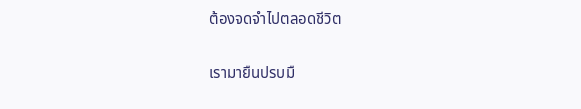ต้องจดจำไปตลอดชีวิต

เรามายืนปรบมื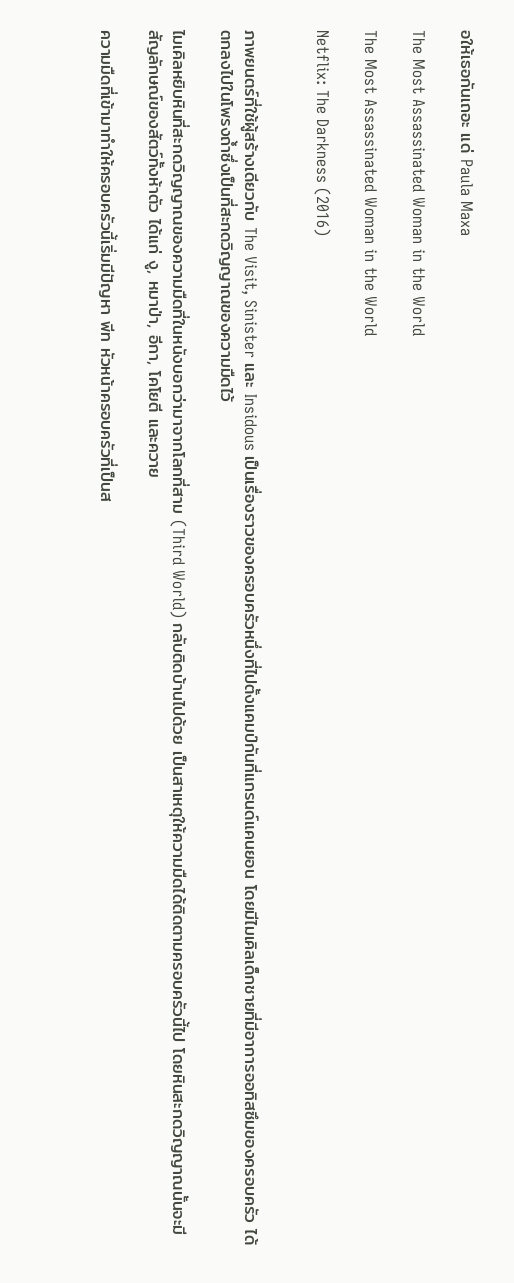อให้เธอกันเถอะ แด่ Paula Maxa

The Most Assassinated Woman in the World

The Most Assassinated Woman in the World

Netflix: The Darkness (2016)


ภาพยนตร์ที่ใช้ผู้สร้างเดียวกับ The Visit, Sinister และ Insidous เป็นเรื่องราวของครอบครัวหนึ่งที่ไปตั้งแคมป์กันที่แกรนด์แคนยอน โดยมีไมเคิลเด็กชายที่มีอาการออทิสซึมของครอบครัว ได้ตกลงไปในโพรงถ้ำซึ่งเป็นที่สะกดวิญญาณของความมืดไว้

ไมเคิลหยิบหินที่สะกดวิญญาณของความมืดที่ในหนังบอกว่ามาจากโลกที่สาม (Third World) กลับติดบ้านไปด้วย เป็นสาเหตุให้ความมืดได้ติดตามครอบครัวนี้ไป โดยหินสะกดวิญญาณนั้นจะมีสัญลักษณ์ของสัตว์ทั้งห้าตัว ได้แก่ งู, หมาป่า, อีกา, โคโยตี และควาย

ความมืดที่เข้ามาทำให้ครอบครัวนี้เริ่มมีปัญหา พีท หัวหน้าครอบครัวที่เป็นส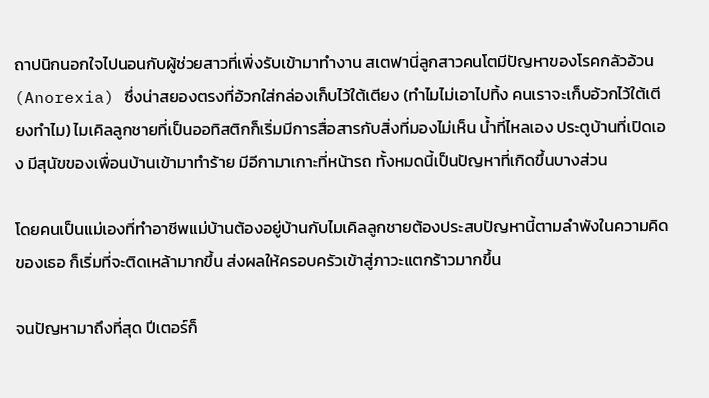ถาปนิกนอกใจไปนอนกับผู้ช่วยสาวที่เพิ่งรับเข้ามาทำงาน สเตฟานี่ลูกสาวคนโตมีปัญหาของโรคกลัวอ้วน (Anorexia) ซึ่งน่าสยองตรงที่อ้วกใส่กล่องเก็บไว้ใต้เตียง (ทำไมไม่เอาไปทิ้ง คนเราจะเก็บอ้วกไว้ใต้เตียงทำไม) ไมเคิลลูกชายที่เป็นออทิสติกก็เริ่มมีการสื่อสารกับสิ่งที่มองไม่เห็น น้ำที่ไหลเอง ประตูบ้านที่เปิดเอง มีสุนัขของเพื่อนบ้านเข้ามาทำร้าย มีอีกามาเกาะที่หน้ารถ ทั้งหมดนี้เป็นปัญหาที่เกิดขึ้นบางส่วน

โดยคนเป็นแม่เองที่ทำอาชีพแม่บ้านต้องอยู่บ้านกับไมเคิลลูกชายต้องประสบปัญหานี้ตามลำพังในความคิดของเธอ ก็เริ่มที่จะติดเหล้ามากขึ้น ส่งผลให้ครอบครัวเข้าสู่ภาวะแตกร้าวมากขึ้น

จนปัญหามาถึงที่สุด ปีเตอร์ก็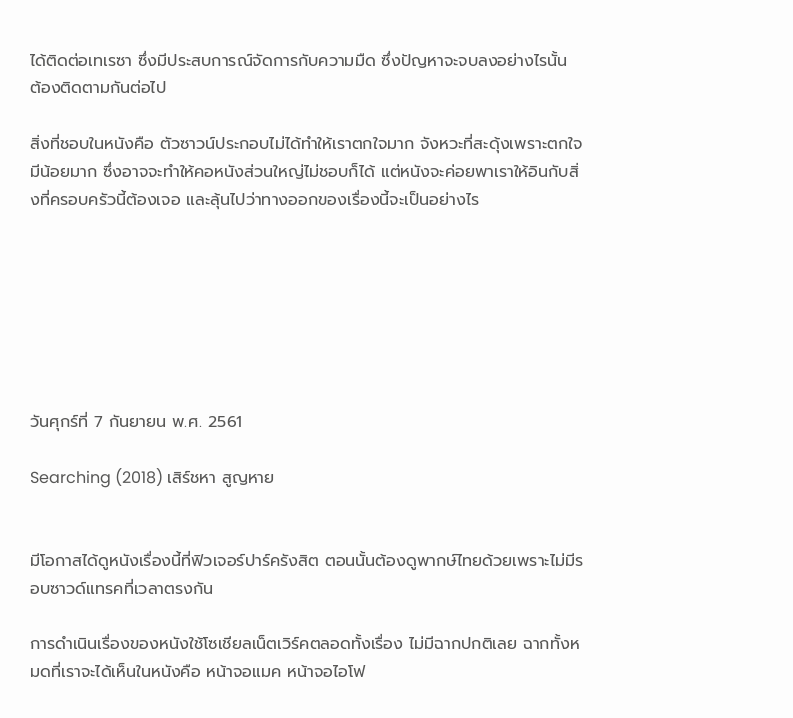ได้ติดต่อเทเรซา ซึ่งมีประสบการณ์จัดการกับความมืด ซึ่งปัญหาจะจบลงอย่างไรนั้น ต้องติดตามกันต่อไป

สิ่งที่ชอบในหนังคือ ตัวซาวน์ประกอบไม่ได้ทำให้เราตกใจมาก จังหวะที่สะดุ้งเพราะตกใจมีน้อยมาก ซึ่งอาจจะทำให้คอหนังส่วนใหญ่ไม่ชอบก็ได้ แต่หนังจะค่อยพาเราให้อินกับสิ่งที่ครอบครัวนี้ต้องเจอ และลุ้นไปว่าทางออกของเรื่องนี้จะเป็นอย่างไร







วันศุกร์ที่ 7 กันยายน พ.ศ. 2561

Searching (2018) เสิร์ชหา สูญหาย


มีโอกาสได้ดูหนังเรื่องนี้ที่ฟิวเจอร์ปาร์ครังสิต ตอนนั้นต้องดูพากษ์ไทยด้วยเพราะไม่มีรอบซาวด์แทรคที่เวลาตรงกัน

การดำเนินเรื่องของหนังใช้โซเชียลเน็ตเวิร์คตลอดทั้งเรื่อง ไม่มีฉากปกติเลย ฉากทั้งหมดที่เราจะได้เห็นในหนังคือ หน้าจอแมค หน้าจอไอโฟ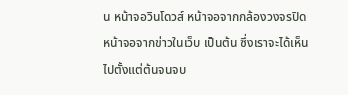น หน้าจอวินโดวส์ หน้าจอจากกล้องวงจรปิด หน้าจอจากข่าวในเว็บ เป็นต้น ซึ่งเราจะได้เห็นไปตั้งแต่ต้นจนจบ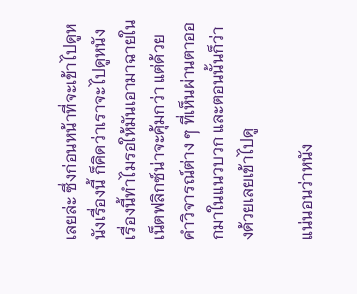เลยล่ะ ซึ่งก่อนหน้าที่จะเข้าไปดูหนังเรื่องนี้ ก็คิดว่าเราจะไปดูหนังเรื่องนี้ทำไมรอให้มันเอามาฉายในเน็ตฟลิกซ์น่าจะคุ้มกว่า แต่ด้วยคำวิจารณ์ต่าง ๆ ที่เห็นผ่านตาออกมาในแนวบวก และตอนนั้นก็ว่างด้วยเลยเข้าไปดู

แน่นอนว่าหนัง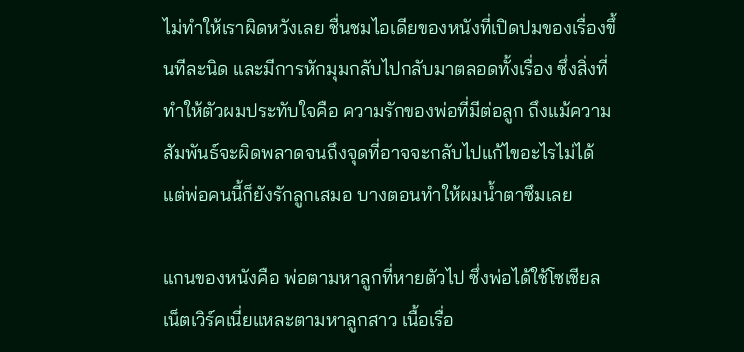ไม่ทำให้เราผิดหวังเลย ชื่นชมไอเดียของหนังที่เปิดปมของเรื่องขึ้นทีละนิด และมีการหักมุมกลับไปกลับมาตลอดทั้งเรื่อง ซึ่งสิ่งที่ทำให้ตัวผมประทับใจคือ ความรักของพ่อที่มีต่อลูก ถึงแม้ความสัมพันธ์จะผิดพลาดจนถึงจุดที่อาจจะกลับไปแก้ไขอะไรไม่ได้ แต่พ่อคนนี้ก็ยังรักลูกเสมอ บางตอนทำให้ผมน้ำตาซึมเลย

แกนของหนังคือ พ่อตามหาลูกที่หายตัวไป ซึ่งพ่อได้ใช้โซเชียลเน็ตเวิร์คเนี่ยแหละตามหาลูกสาว เนื้อเรื่อ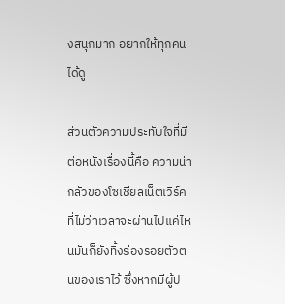งสนุกมาก อยากให้ทุกคนได้ดู

ส่วนตัวความประทับใจที่มีต่อหนังเรื่องนี้คือ ความน่ากลัวของโซเชียลเน็ตเวิร์คที่ไม่ว่าเวลาจะผ่านไปแค่ไหนมันก็ยังทิ้งร่องรอยตัวตนของเราไว้ ซึ่งหากมีผู้ป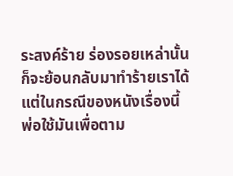ระสงค์ร้าย ร่องรอยเหล่านั้นก็จะย้อนกลับมาทำร้ายเราได้ แต่ในกรณีของหนังเรื่องนี้ พ่อใช้มันเพื่อตาม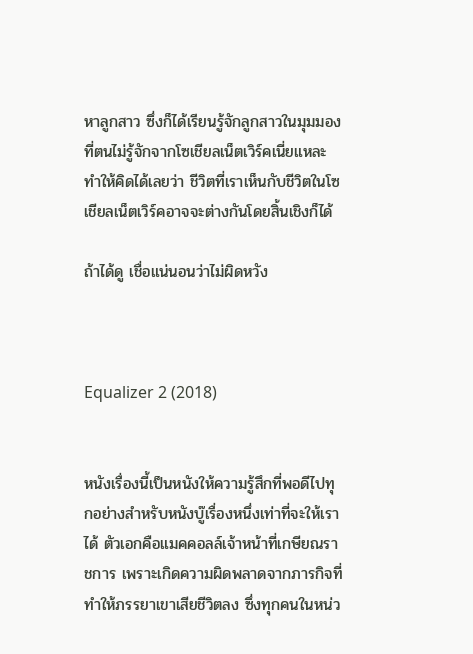หาลูกสาว ซึ่งก็ได้เรียนรู้จักลูกสาวในมุมมองที่ตนไม่รู้จักจากโซเชียลเน็ตเวิร์คเนี่ยแหละ ทำให้คิดได้เลยว่า ชีวิตที่เราเห็นกับชีวิตในโซเชียลเน็ตเวิร์คอาจจะต่างกันโดยสิ้นเชิงก็ได้

ถ้าได้ดู เชื่อแน่นอนว่าไม่ผิดหวัง



Equalizer 2 (2018)


หนังเรื่องนี้เป็นหนังให้ความรู้สึกที่พอดีไปทุกอย่างสำหรับหนังบู๊เรื่องหนึ่งเท่าที่จะให้เราได้ ตัวเอกคือแมคคอลล์เจ้าหน้าที่เกษียณราชการ เพราะเกิดความผิดพลาดจากภารกิจที่ทำให้ภรรยาเขาเสียชีวิตลง ซึ่งทุกคนในหน่ว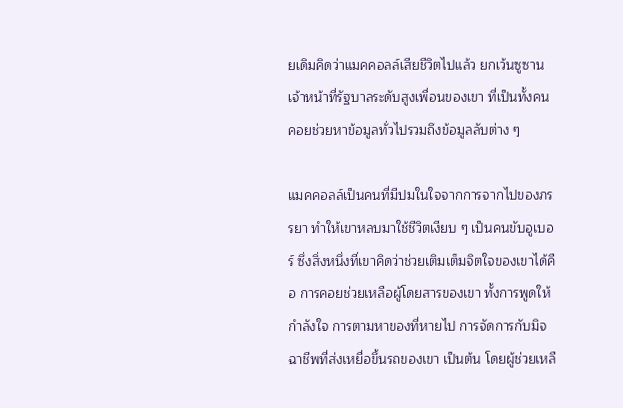ยเดิมคิดว่าแมคคอลล์เสียชีวิตไปแล้ว ยกเว้นซูซานเจ้าหน้าที่รัฐบาลระดับสูงเพื่อนของเขา ที่เป็นทั้งคนคอยช่วยหาข้อมูลทั่วไปรวมถึงข้อมูลลับต่าง ๆ

แมคคอลล์เป็นคนที่มีปมในใจจากการจากไปของภรรยา ทำให้เขาหลบมาใช้ชีวิตเงียบ ๆ เป็นคนขับอูเบอร์ ซึ่งสิ่งหนึ่งที่เขาคิดว่าช่วยเติมเต็มจิตใจของเขาได้คือ การคอยช่วยเหลือผู้โดยสารของเขา ทั้งการพูดให้กำลังใจ การตามหาของที่หายไป การจัดการกับมิจฉาชีพที่ส่งเหยื่อขึ้นรถของเขา เป็นต้น โดยผู้ช่วยเหลื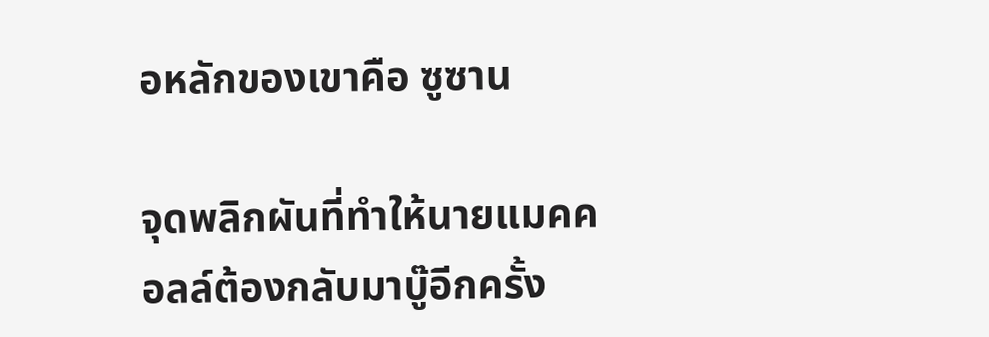อหลักของเขาคือ ซูซาน

จุดพลิกผันที่ทำให้นายแมคคอลล์ต้องกลับมาบู๊อีกครั้ง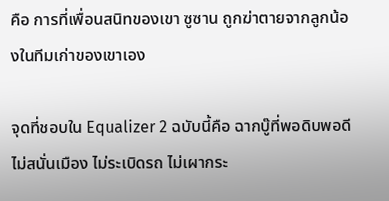คือ การที่เพื่อนสนิทของเขา ซูซาน ถูกฆ่าตายจากลูกน้องในทีมเก่าของเขาเอง

จุดที่ชอบใน Equalizer 2 ฉบับนี้คือ ฉากบู๊ที่พอดิบพอดี ไม่สนั่นเมือง ไม่ระเบิดรถ ไม่เผากระ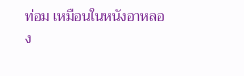ท่อม เหมือนในหนังอาหลอง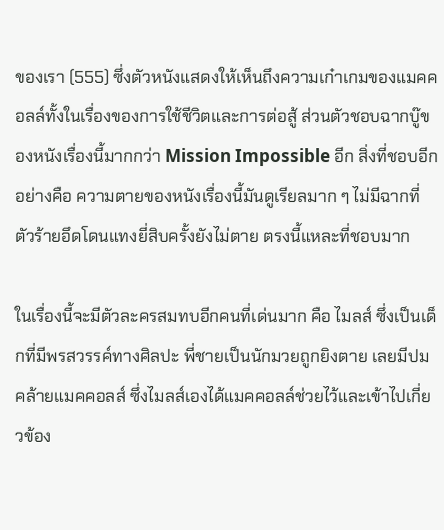ของเรา (555) ซึ่งตัวหนังแสดงให้เห็นถึงความเก๋าเกมของแมคคอลล์ทั้งในเรื่องของการใช้ชีวิตและการต่อสู้ ส่วนตัวชอบฉากบู๊ของหนังเรื่องนี้มากกว่า Mission Impossible อีก สิ่งที่ชอบอีกอย่างคือ ความตายของหนังเรื่องนี้มันดูเรียลมาก ๆ ไม่มีฉากที่ตัวร้ายอึดโดนแทงยี่สิบครั้งยังไม่ตาย ตรงนี้แหละที่ชอบมาก

ในเรื่องนี้จะมีตัวละครสมทบอีกคนที่เด่นมาก คือ ไมลส์ ซึ่งเป็นเด็กที่มีพรสวรรค์ทางศิลปะ พี่ชายเป็นนักมวยถูกยิงตาย เลยมีปมคล้ายแมคคอลส์ ซึ่งไมลส์เองได้แมคคอลล์ช่วยไว้และเข้าไปเกี่ยวข้อง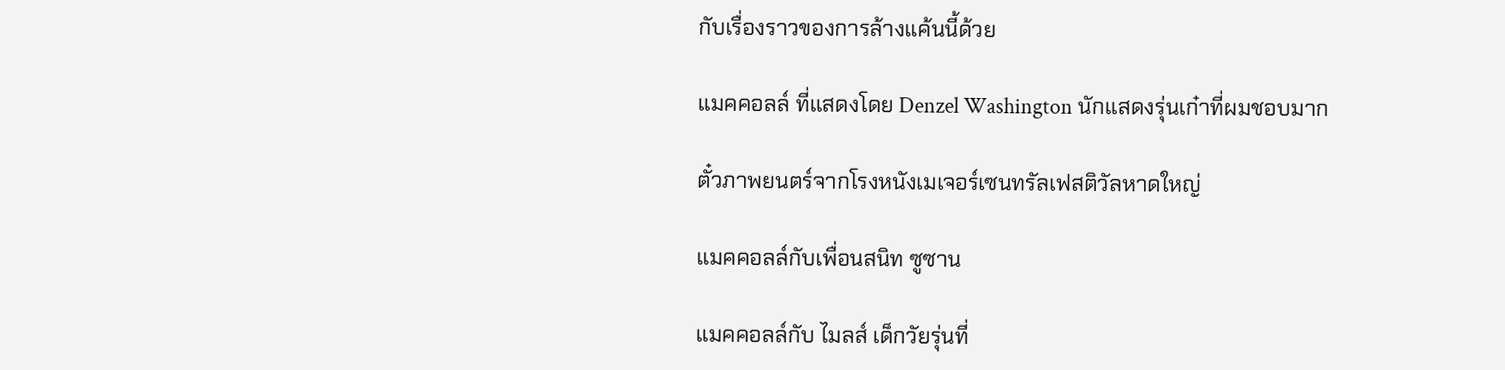กับเรื่องราวของการล้างแค้นนี้ด้วย

แมคคอลล์ ที่แสดงโดย Denzel Washington นักแสดงรุ่นเก๋าที่ผมชอบมาก

ตั๋วภาพยนตร์จากโรงหนังเมเจอร์เซนทรัลเฟสติวัลหาดใหญ่

แมคคอลล์กับเพื่อนสนิท ซูซาน

แมคคอลล์กับ ไมลส์ เด็กวัยรุ่นที่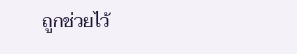ถูกช่วยไว้